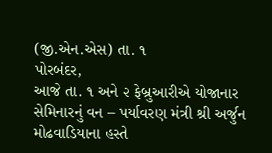(જી.એન.એસ) તા. ૧
પોરબંદર,
આજે તા. ૧ અને ૨ ફેબ્રુઆરીએ યોજાનાર સેમિનારનું વન – પર્યાવરણ મંત્રી શ્રી અર્જુન મોઢવાડિયાના હસ્તે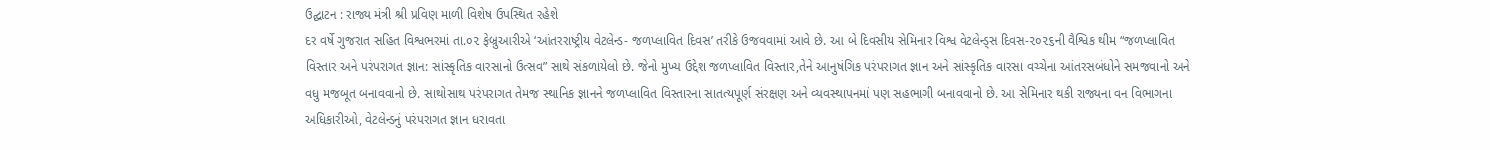ઉદ્ઘાટન : રાજ્ય મંત્રી શ્રી પ્રવિણ માળી વિશેષ ઉપસ્થિત રહેશે
દર વર્ષે ગુજરાત સહિત વિશ્વભરમાં તા.૦૨ ફેબ્રુઆરીએ ‘આંતરરાષ્ટ્રીય વેટલેન્ડ- જળપ્લાવિત દિવસ’ તરીકે ઉજવવામાં આવે છે. આ બે દિવસીય સેમિનાર વિશ્વ વેટલેન્ડ્સ દિવસ-૨૦૨૬ની વૈશ્વિક થીમ “જળપ્લાવિત વિસ્તાર અને પરંપરાગત જ્ઞાન: સાંસ્કૃતિક વારસાનો ઉત્સવ” સાથે સંકળાયેલો છે. જેનો મુખ્ય ઉદ્દેશ જળપ્લાવિત વિસ્તાર,તેને આનુષંગિક પરંપરાગત જ્ઞાન અને સાંસ્કૃતિક વારસા વચ્ચેના આંતરસબંધોને સમજવાનો અને વધુ મજબૂત બનાવવાનો છે. સાથોસાથ પરંપરાગત તેમજ સ્થાનિક જ્ઞાનને જળપ્લાવિત વિસ્તારના સાતત્યપૂર્ણ સંરક્ષણ અને વ્યવસ્થાપનમાં પણ સહભાગી બનાવવાનો છે. આ સેમિનાર થકી રાજ્યના વન વિભાગના અધિકારીઓ, વેટલેન્ડનું પરંપરાગત જ્ઞાન ધરાવતા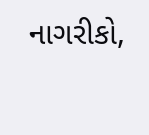નાગરીકો,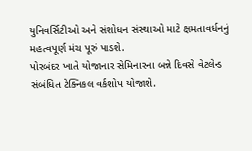યુનિવર્સિટીઓ અને સંશોધન સંસ્થાઓ માટે ક્ષમતાવર્ધનનું મહત્વપૂર્ણ મંચ પૂરું પાડશે.
પોરબંદર ખાતે યોજાનાર સેમિનારના બન્ને દિવસે વેટલેન્ડ સંબંધિત ટેક્નિકલ વર્કશોપ યોજાશે.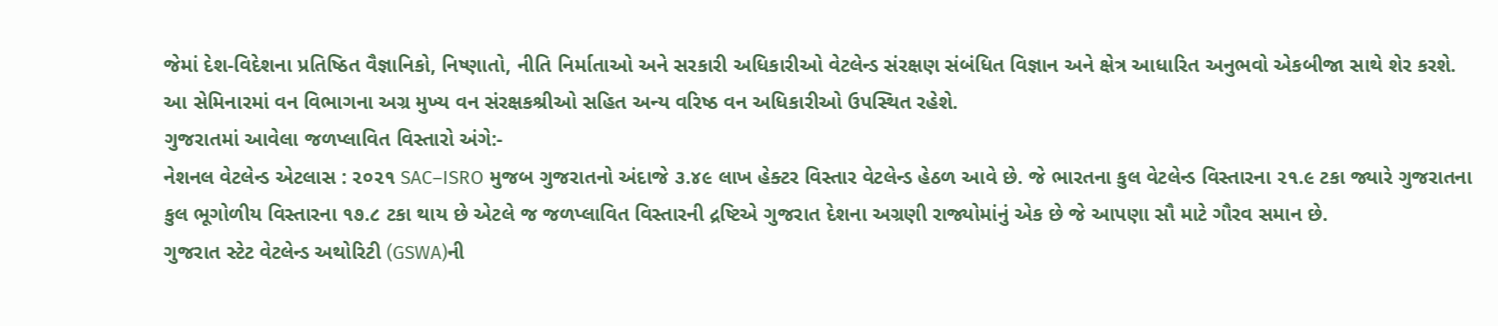જેમાં દેશ-વિદેશના પ્રતિષ્ઠિત વૈજ્ઞાનિકો, નિષ્ણાતો, નીતિ નિર્માતાઓ અને સરકારી અધિકારીઓ વેટલેન્ડ સંરક્ષણ સંબંધિત વિજ્ઞાન અને ક્ષેત્ર આધારિત અનુભવો એકબીજા સાથે શેર કરશે.
આ સેમિનારમાં વન વિભાગના અગ્ર મુખ્ય વન સંરક્ષકશ્રીઓ સહિત અન્ય વરિષ્ઠ વન અધિકારીઓ ઉપસ્થિત રહેશે.
ગુજરાતમાં આવેલા જળપ્લાવિત વિસ્તારો અંગે:-
નેશનલ વેટલેન્ડ એટલાસ : ૨૦૨૧ SAC–ISRO મુજબ ગુજરાતનો અંદાજે ૩.૪૯ લાખ હેક્ટર વિસ્તાર વેટલેન્ડ હેઠળ આવે છે. જે ભારતના કુલ વેટલેન્ડ વિસ્તારના ૨૧.૯ ટકા જ્યારે ગુજરાતના કુલ ભૂગોળીય વિસ્તારના ૧૭.૮ ટકા થાય છે એટલે જ જળપ્લાવિત વિસ્તારની દ્રષ્ટિએ ગુજરાત દેશના અગ્રણી રાજ્યોમાંનું એક છે જે આપણા સૌ માટે ગૌરવ સમાન છે.
ગુજરાત સ્ટેટ વેટલેન્ડ અથોરિટી (GSWA)ની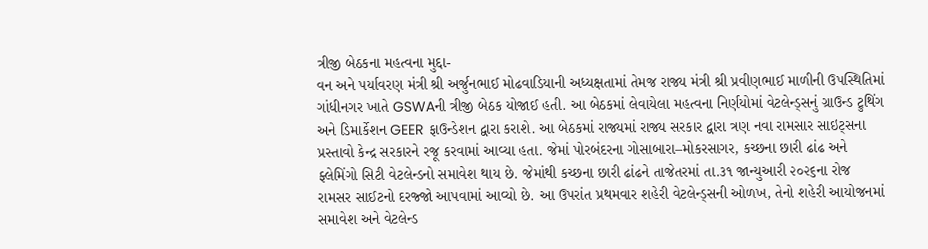ત્રીજી બેઠકના મહત્વના મુદ્દા-
વન અને પર્યાવરણ મંત્રી શ્રી અર્જુનભાઈ મોઢવાડિયાની અધ્યક્ષતામાં તેમજ રાજ્ય મંત્રી શ્રી પ્રવીણભાઈ માળીની ઉપસ્થિતિમાં ગાંધીનગર ખાતે GSWAની ત્રીજી બેઠક યોજાઈ હતી. આ બેઠકમાં લેવાયેલા મહત્વના નિર્ણયોમાં વેટલેન્ડ્સનું ગ્રાઉન્ડ ટ્રુથિંગ અને ડિમાર્કેશન GEER ફાઉન્ડેશન દ્વારા કરાશે. આ બેઠકમાં રાજ્યમાં રાજ્ય સરકાર દ્વારા ત્રણ નવા રામસાર સાઇટ્સના પ્રસ્તાવો કેન્દ્ર સરકારને રજૂ કરવામાં આવ્યા હતા. જેમાં પોરબંદરના ગોસાબારા–મોકરસાગર, કચ્છના છારી ઢાંઢ અને ફ્લેમિંગો સિટી વેટલેન્ડનો સમાવેશ થાય છે. જેમાંથી કચ્છના છારી ઢાંઢને તાજેતરમાં તા.૩૧ જાન્યુઆરી ૨૦૨૬ના રોજ રામસર સાઈટનો દરજ્જો આપવામાં આવ્યો છે. આ ઉપરાંત પ્રથમવાર શહેરી વેટલેન્ડ્સની ઓળખ, તેનો શહેરી આયોજનમાં સમાવેશ અને વેટલેન્ડ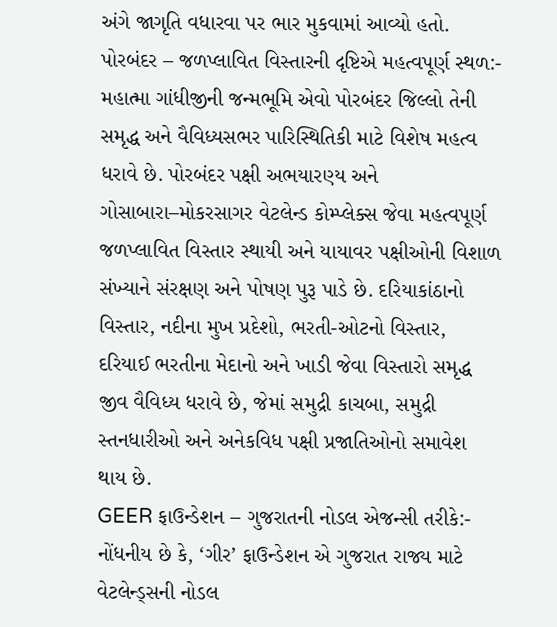અંગે જાગૃતિ વધારવા પર ભાર મુકવામાં આવ્યો હતો.
પોરબંદર – જળપ્લાવિત વિસ્તારની દૃષ્ટિએ મહત્વપૂર્ણ સ્થળ:-
મહાત્મા ગાંધીજીની જન્મભૂમિ એવો પોરબંદર જિલ્લો તેની સમૃદ્ધ અને વૈવિધ્યસભર પારિસ્થિતિકી માટે વિશેષ મહત્વ ધરાવે છે. પોરબંદર પક્ષી અભયારણ્ય અને ગોસાબારા–મોકરસાગર વેટલેન્ડ કોમ્પ્લેક્સ જેવા મહત્વપૂર્ણ જળપ્લાવિત વિસ્તાર સ્થાયી અને યાયાવર પક્ષીઓની વિશાળ સંખ્યાને સંરક્ષણ અને પોષણ પુરૂ પાડે છે. દરિયાકાંઠાનો વિસ્તાર, નદીના મુખ પ્રદેશો, ભરતી-ઓટનો વિસ્તાર, દરિયાઈ ભરતીના મેદાનો અને ખાડી જેવા વિસ્તારો સમૃદ્ધ જીવ વૈવિધ્ય ધરાવે છે, જેમાં સમુદ્રી કાચબા, સમુદ્રી સ્તનધારીઓ અને અનેકવિધ પક્ષી પ્રજાતિઓનો સમાવેશ થાય છે.
GEER ફાઉન્ડેશન – ગુજરાતની નોડલ એજન્સી તરીકે:-
નોંધનીય છે કે, ‘ગીર’ ફાઉન્ડેશન એ ગુજરાત રાજ્ય માટે વેટલેન્ડ્સની નોડલ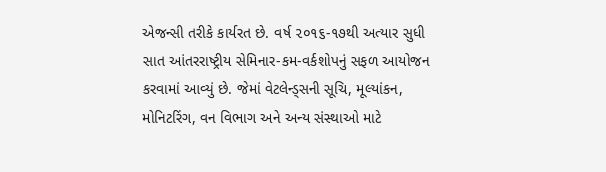એજન્સી તરીકે કાર્યરત છે. વર્ષ ૨૦૧૬-૧૭થી અત્યાર સુધી સાત આંતરરાષ્ટ્રીય સેમિનાર-કમ-વર્કશોપનું સફળ આયોજન કરવામાં આવ્યું છે. જેમાં વેટલેન્ડ્સની સૂચિ, મૂલ્યાંકન, મોનિટરિંગ, વન વિભાગ અને અન્ય સંસ્થાઓ માટે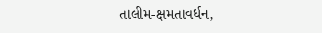તાલીમ-ક્ષમતાવર્ધન,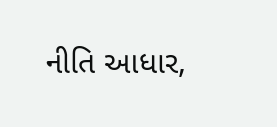નીતિ આધાર,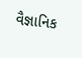વૈજ્ઞાનિક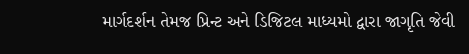માર્ગદર્શન તેમજ પ્રિન્ટ અને ડિજિટલ માધ્યમો દ્વારા જાગૃતિ જેવી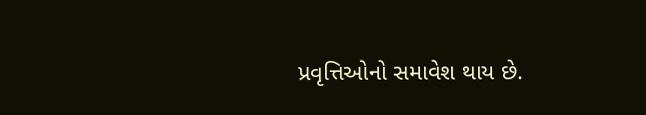પ્રવૃત્તિઓનો સમાવેશ થાય છે.